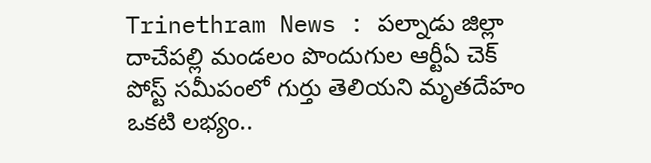Trinethram News : పల్నాడు జిల్లా
దాచేపల్లి మండలం పొందుగుల ఆర్టీఏ చెక్ పోస్ట్ సమీపంలో గుర్తు తెలియని మృతదేహం ఒకటి లభ్యం..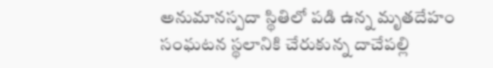అనుమానస్పదా స్థితిలో పడి ఉన్న మృతదేహం
సంఘటన స్థలానికి చేరుకున్న దాచేపల్లి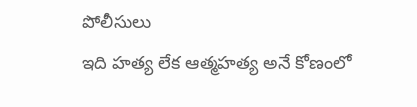పోలీసులు
ఇది హత్య లేక ఆత్మహత్య అనే కోణంలో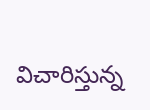విచారిస్తున్న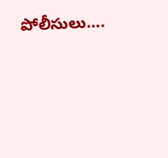పోలీసులు….